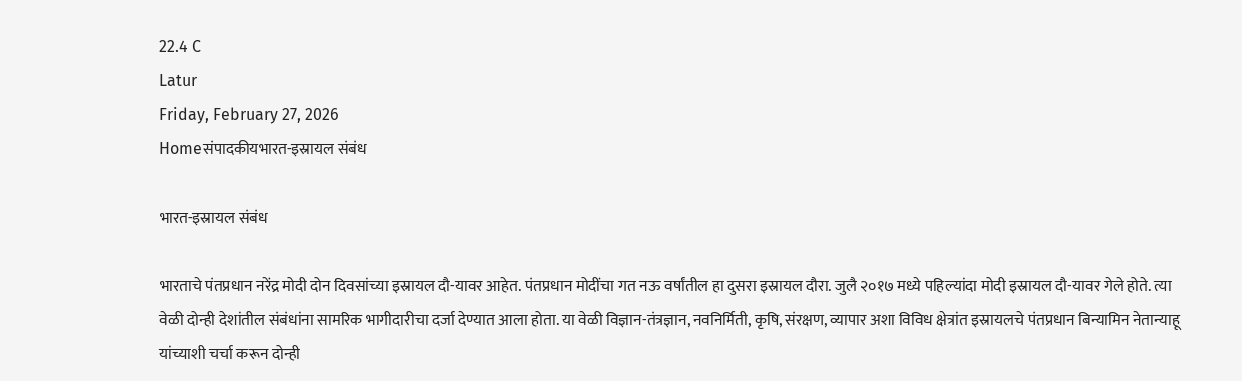22.4 C
Latur
Friday, February 27, 2026
Homeसंपादकीयभारत-इस्रायल संबंध

भारत-इस्रायल संबंध

भारताचे पंतप्रधान नरेंद्र मोदी दोन दिवसांच्या इस्रायल दौ-यावर आहेत. पंतप्रधान मोदींचा गत नऊ वर्षांतील हा दुसरा इस्रायल दौरा. जुलै २०१७ मध्ये पहिल्यांदा मोदी इस्रायल दौ-यावर गेले होते. त्या वेळी दोन्ही देशांतील संबंधांना सामरिक भागीदारीचा दर्जा देण्यात आला होता. या वेळी विज्ञान-तंत्रज्ञान, नवनिर्मिती, कृषि, संरक्षण, व्यापार अशा विविध क्षेत्रांत इस्रायलचे पंतप्रधान बिन्यामिन नेतान्याहू यांच्याशी चर्चा करून दोन्ही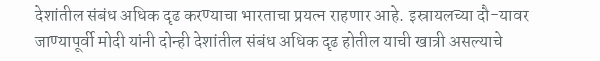देशांतील संबंध अधिक दृढ करण्याचा भारताचा प्रयत्न राहणार आहे. इस्रायलच्या दौ-यावर जाण्यापूर्वी मोदी यांनी दोन्ही देशांतील संबंध अधिक दृढ होतील याची खात्री असल्याचे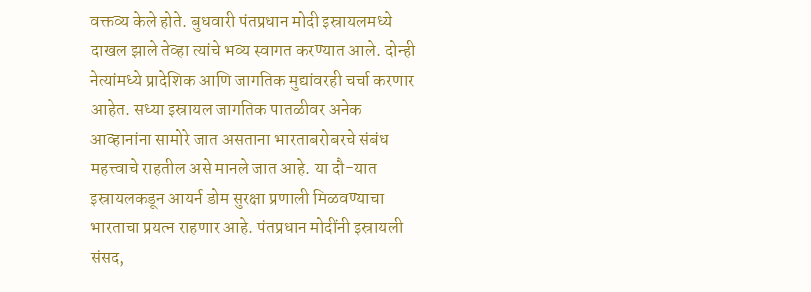वक्तव्य केले होते. बुधवारी पंतप्रधान मोदी इस्रायलमध्ये दाखल झाले तेव्हा त्यांचे भव्य स्वागत करण्यात आले. दोन्ही नेत्यांमध्ये प्रादेशिक आणि जागतिक मुद्यांवरही चर्चा करणार आहेत. सध्या इस्रायल जागतिक पातळीवर अनेक आव्हानांना सामोरे जात असताना भारताबरोबरचे संबंध महत्त्वाचे राहतील असे मानले जात आहे. या दौ-यात इस्रायलकडून आयर्न डोम सुरक्षा प्रणाली मिळवण्याचा भारताचा प्रयत्न राहणार आहे. पंतप्रधान मोदींनी इस्रायली संसद,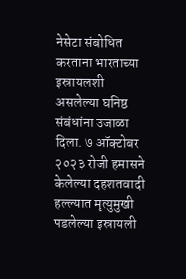नेसेटा संबोधित करताना भारताच्या इस्रायलशी असलेल्या घनिष्ठ संबंधांना उजाळा दिला. ७ ऑक्टोबर २०२३ रोजी हमासने केलेल्या दहशतवादी हल्ल्यात मृत्युमुखी पडलेल्या इस्रायली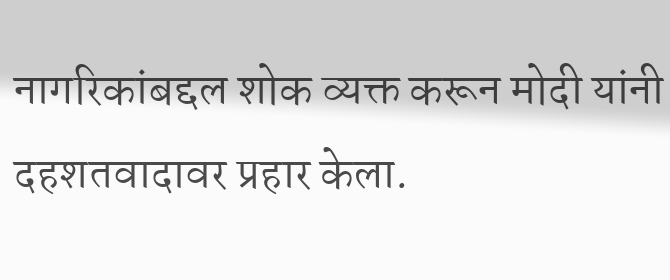नागरिकांबद्दल शोक व्यक्त करून मोदी यांनी दहशतवादावर प्रहार केला.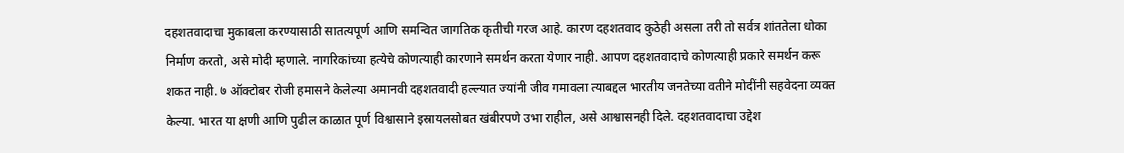दहशतवादाचा मुकाबला करण्यासाठी सातत्यपूर्ण आणि समन्वित जागतिक कृतीची गरज आहे. कारण दहशतवाद कुठेही असला तरी तो सर्वत्र शांततेला धोका निर्माण करतो, असे मोदी म्हणाले. नागरिकांच्या हत्येचे कोणत्याही कारणाने समर्थन करता येणार नाही. आपण दहशतवादाचे कोणत्याही प्रकारे समर्थन करू शकत नाही. ७ ऑक्टोबर रोजी हमासने केलेल्या अमानवी दहशतवादी हल्ल्यात ज्यांनी जीव गमावला त्याबद्दल भारतीय जनतेच्या वतीने मोदींनी सहवेदना व्यक्त केल्या. भारत या क्षणी आणि पुढील काळात पूर्ण विश्वासाने इस्रायलसोबत खंबीरपणे उभा राहील, असे आश्वासनही दिले. दहशतवादाचा उद्देश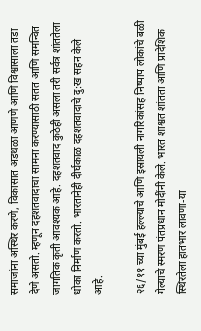समाजांना अस्थिर करणे, विकासात अडथळा आणणे आणि विश्वासाला तडा देणे असतो. म्हणून दहशतवादाचा सामना करण्यासाठी सतत आणि समन्वित जागतिक कृती आवश्यक आहे. दहशतवाद कुठेही असला तरी सर्वत्र शांततेला धोका निर्माण करतो. भारतानेही दीर्घकाळ दहशतवादाचे दु:ख सहन केले आहे.

२६/११ च्या मुंबई हल्ल्याचे आणि इस्रायली नागरिकांसह निष्पाप लोकांचे बळी गेल्याचे स्मरण पंतप्रधान मोदींनी केले. भारत शाश्वत शांतता आणि प्रादेशिक स्थिरतेला हातभार लावणा-या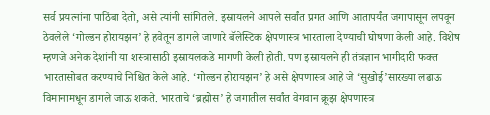सर्व प्रयत्नांना पाठिंबा देतो, असे त्यांनी सांगितले. इस्रायलने आपले सर्वांत प्रगत आणि आतापर्यंत जगापासून लपवून ठेवलेले ‘गोल्डन होरायझन’ हे हवेतून डागले जाणारे बॅलेस्टिक क्षेपणास्त्र भारताला देण्याची घोषणा केली आहे. विशेष म्हणजे अनेक देशांनी या शस्त्रासाठी इस्रायलकडे मागणी केली होती. पण इस्रायलने ही तंत्रज्ञान भागीदारी फक्त भारतासोबत करण्याचे निश्चित केले आहे. ‘गोल्डन होरायझन’ हे असे क्षेपणास्त्र आहे जे ‘सुखोई’सारख्या लढाऊ विमानामधून डागले जाऊ शकते. भारताचे ‘ब्रह्मोस’ हे जगातील सर्वांत वेगवान क्रूझ क्षेपणास्त्र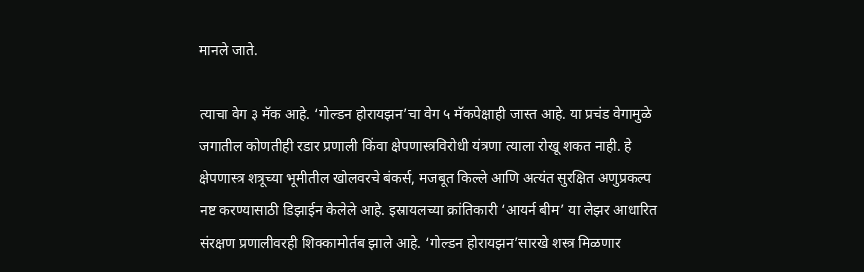मानले जाते.

त्याचा वेग ३ मॅक आहे. ‘गोल्डन होरायझन’चा वेग ५ मॅकपेक्षाही जास्त आहे. या प्रचंड वेगामुळे जगातील कोणतीही रडार प्रणाली किंवा क्षेपणास्त्रविरोधी यंत्रणा त्याला रोखू शकत नाही. हे क्षेपणास्त्र शत्रूच्या भूमीतील खोलवरचे बंकर्स, मजबूत किल्ले आणि अत्यंत सुरक्षित अणुप्रकल्प नष्ट करण्यासाठी डिझाईन केलेले आहे. इस्रायलच्या क्रांतिकारी ‘आयर्न बीम’ या लेझर आधारित संरक्षण प्रणालीवरही शिक्कामोर्तब झाले आहे. ‘गोल्डन होरायझन’सारखे शस्त्र मिळणार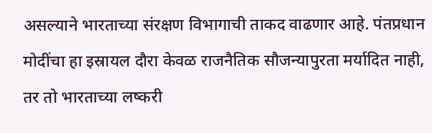असल्याने भारताच्या संरक्षण विभागाची ताकद वाढणार आहे. पंतप्रधान मोदींचा हा इस्रायल दौरा केवळ राजनैतिक सौजन्यापुरता मर्यादित नाही, तर तो भारताच्या लष्करी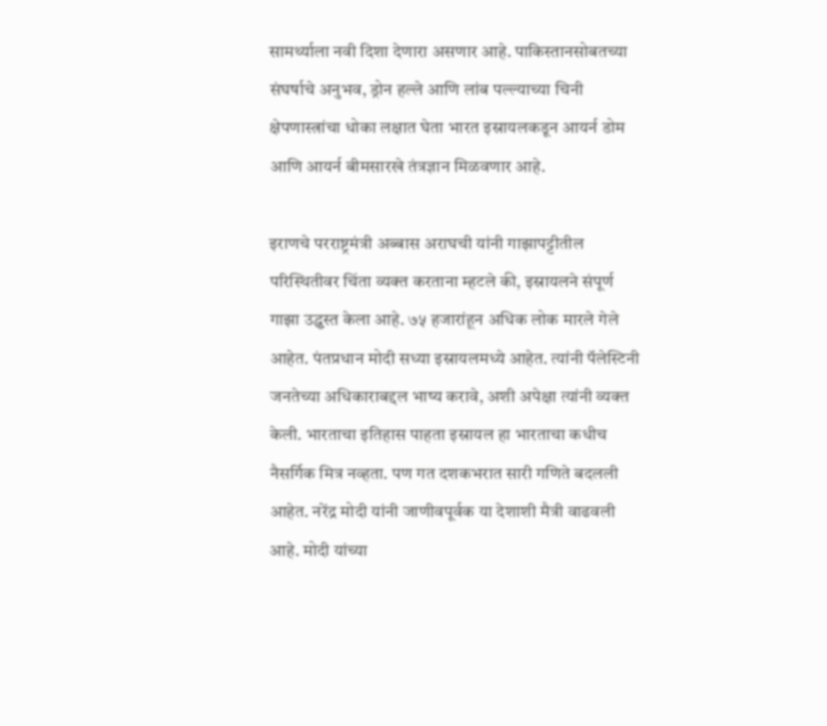सामर्थ्याला नवी दिशा देणारा असणार आहे. पाकिस्तानसोबतच्या संघर्षाचे अनुभव, ड्रोन हल्ले आणि लांब पल्ल्याच्या चिनी क्षेपणास्त्रांचा धोका लक्षात घेता भारत इस्रायलकडून आयर्न डोम आणि आयर्न बीमसारखे तंत्रज्ञान मिळवणार आहे.

इराणचे परराष्ट्रमंत्री अब्बास अराघची यांनी गाझापट्टीतील परिस्थितीवर चिंता व्यक्त करताना म्हटले की, इस्रायलने संपूर्ण गाझा उद्ध्वस्त केला आहे. ७५ हजारांहून अधिक लोक मारले गेले आहेत. पंतप्रधान मोदी सध्या इस्रायलमध्ये आहेत. त्यांनी पॅलेस्टिनी जनतेच्या अधिकाराबद्दल भाष्य करावे, अशी अपेक्षा त्यांनी व्यक्त केली. भारताचा इतिहास पाहता इस्रायल हा भारताचा कधीच नैसर्गिक मित्र नव्हता. पण गत दशकभरात सारी गणिते बदलली आहेत. नरेंद्र मोदी यांनी जाणीवपूर्वक या देशाशी मैत्री वाढवली आहे. मोदी यांच्या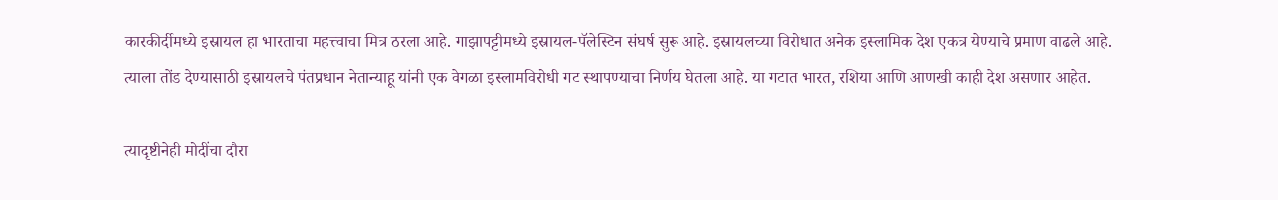कारकीर्दीमध्ये इस्रायल हा भारताचा महत्त्वाचा मित्र ठरला आहे. गाझापट्टीमध्ये इस्रायल-पॅलेस्टिन संघर्ष सुरू आहे. इस्रायलच्या विरोधात अनेक इस्लामिक देश एकत्र येण्याचे प्रमाण वाढले आहे. त्याला तोंड देण्यासाठी इस्रायलचे पंतप्रधान नेतान्याहू यांनी एक वेगळा इस्लामविरोधी गट स्थापण्याचा निर्णय घेतला आहे. या गटात भारत, रशिया आणि आणखी काही देश असणार आहेत.

त्यादृष्टीनेही मोदींचा दौरा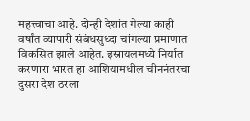महत्त्वाचा आहे. दोन्ही देशांत गेल्या काही वर्षांत व्यापारी संबंधसुध्दा चांगल्या प्रमाणात विकसित झाले आहेत. इस्रायलमध्ये निर्यात करणारा भारत हा आशियामधील चीननंतरचा दुसरा देश ठरला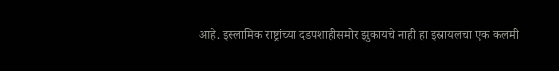आहे. इस्लामिक राष्ट्रांच्या दडपशाहीसमोर झुकायचे नाही हा इस्रायलचा एक कलमी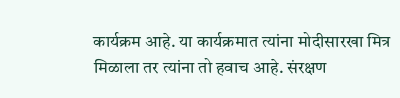कार्यक्रम आहे. या कार्यक्रमात त्यांना मोदीसारखा मित्र मिळाला तर त्यांना तो हवाच आहे. संरक्षण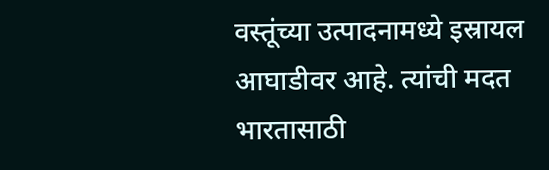वस्तूंच्या उत्पादनामध्ये इस्रायल आघाडीवर आहे. त्यांची मदत भारतासाठी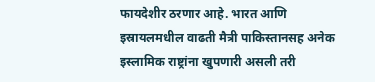फायदेशीर ठरणार आहे. भारत आणि इस्रायलमधील वाढती मैत्री पाकिस्तानसह अनेक इस्लामिक राष्ट्रांना खुपणारी असली तरी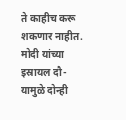ते काहीच करू शकणार नाहीत. मोदी यांच्या इस्रायल दौ-यामुळे दोन्ही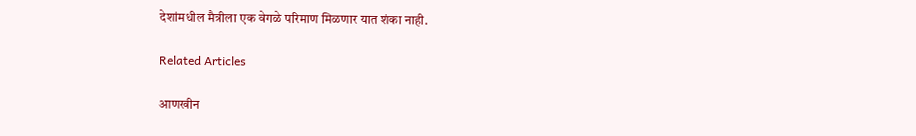देशांमधील मैत्रीला एक वेगळे परिमाण मिळणार यात शंका नाही.

Related Articles

आणखीन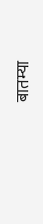बातम्या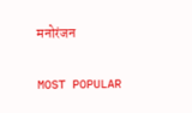मनोरंजन

MOST POPULAR